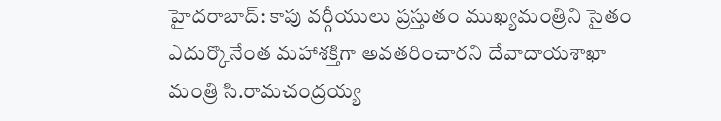హైదరాబాద్: కాపు వర్గీయులు ప్రస్తుతం ముఖ్యమంత్రిని సైతం ఎదుర్కొనేంత మహాశక్తిగా అవతరించారని దేవాదాయశాఖా మంత్రి సి.రామచంద్రయ్య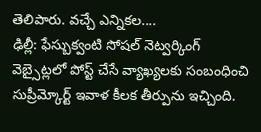తెలిపారు. వచ్చే ఎన్నికల....
ఢిల్లీ: ఫేస్బుక్వంటి సోషల్ నెట్వర్కింగ్ వెబ్సైట్లలో పోస్ట్ చేసే వ్యాఖ్యలకు సంబంధించి సుప్రీమ్కోర్ట్ ఇవాళ కీలక తీర్పును ఇచ్చింది.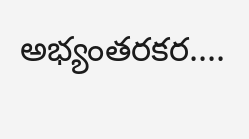అభ్యంతరకర....